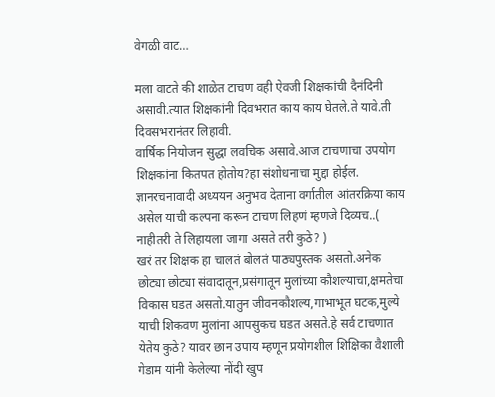वेगळी वाट…

मला वाटते की शाळेत टाचण वही ऐवजी शिक्षकांची दैनंदिनी असावी.त्यात शिक्षकांनी दिवभरात काय काय घेतले.ते यावे.ती दिवसभरानंतर लिहावी.
वार्षिक नियोजन सुद्धा लवचिक असावे.आज टाचणाचा उपयोग शिक्षकांना कितपत होतोय?हा संशोधनाचा मुद्दा होईल.
ज्ञानरचनावादी अध्ययन अनुभव देताना वर्गातील आंतरक्रिया काय असेल याची कल्पना करून टाचण लिहणं म्हणजे दिव्यच..( नाहीतरी ते लिहायला जागा असते तरी कुठे? )
खरं तर शिक्षक हा चालतं बोलतं पाठ्यपुस्तक असतो.अनेक छोट्या छोट्या संवादातून,प्रसंगातून मुलांच्या कौशल्याचा,क्षमतेचा विकास घडत असतो.यातुन जीवनकौशल्य,गाभाभूत घटक,मुल्ये याची शिकवण मुलांना आपसुकच घडत असते.हे सर्व टाचणात येतेय कुठे? यावर छान उपाय म्हणून प्रयोगशील शिक्षिका वैशाली गेडाम यांनी केलेल्या नोंदी खुप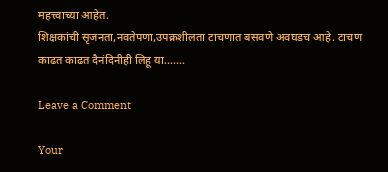महत्त्वाच्या आहेत.
शिक्षकांची सृजनता,नवतेपणा,उपक्रशीलता टाचणात बसवणे अवघडच आहे. टाचण काढत काढत दैनंदिनीही लिहू या…….

Leave a Comment

Your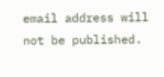email address will not be published.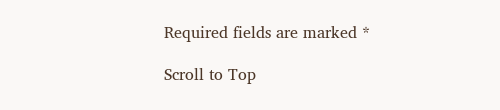Required fields are marked *

Scroll to Top